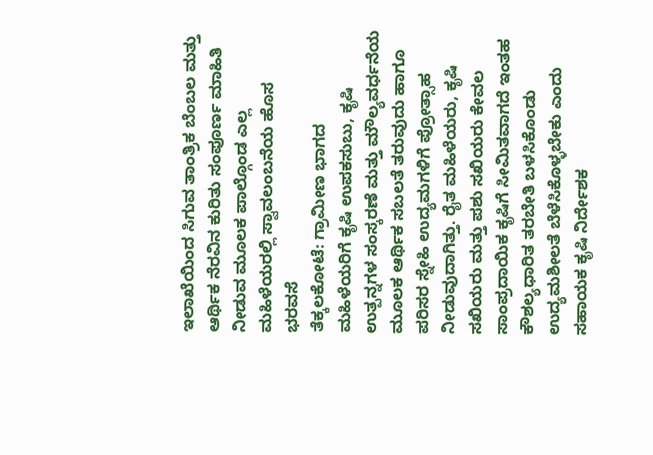ಇಲಾಖೆಯಿಂದ ಸಿಗುವ ತಾಂತ್ರಿಕ ಬೆಂಬಲ ಮತ್ತು ಆರ್ಥಿಕ ನೆರವಿನ ಕುರಿತು ಸಂಪೂರ್ಣ ಮಾಹಿತಿ ನೀಡುವ ಮೂಲಕ ಪಾಲ್ಗೊಂಡ ಎಲ್ಲ ಮಹಿಳೆಯರಲ್ಲಿ ಸ್ವಾವಲಂಬನೆಯ ಹೊಸ ಭರವಸೆ
ತೆಕ್ಕಲಕೋಟೆ: ಗ್ರಾಮೀಣ ಭಾಗದ ಮಹಿಳೆಯರಿಗೆ ಕೃಷಿ ಉಪಕಸುಬು, ಕೃಷಿ ಉತ್ಪನ್ನಗಳ ಸಂಸ್ಕರಣೆ ಮತ್ತು ಮೌಲ್ಯವರ್ಧನೆಯ ಮೂಲಕ ಆರ್ಥಿಕ ಸಬಲತೆ ತರುವುದು ಹಾಗೂ ಪರಿಸರ ಸ್ನೇಹಿ ಉದ್ಯಮಗಳಿಗೆ ಪ್ರೋತ್ಸಾಹ ನೀಡುವುದಾಗಿತ್ತು. ರೈತ ಮಹಿಳೆಯರು, ಕೃಷಿ ಸಖಿಯರು ಮತ್ತು ಪಶು ಸಖಿಯರು ಕೇವಲ ಸಾಂಪ್ರದಾಯಿಕ ಕೃಷಿಗೆ ಸೀಮಿತವಾಗದೆ ಇಂತಹ ಕೌಶಲ್ಯಧಾರಿತ ತರಬೇತಿ ಬಳಸಿಕೊಂಡು ಉದ್ಯಮಶೀಲತೆ ಬೆಳೆಸಿಕೊಳ್ಳಬೇಕು ಎಂದು ಸಹಾಯಕ ಕೃಷಿ ನಿರ್ದೇಶಕ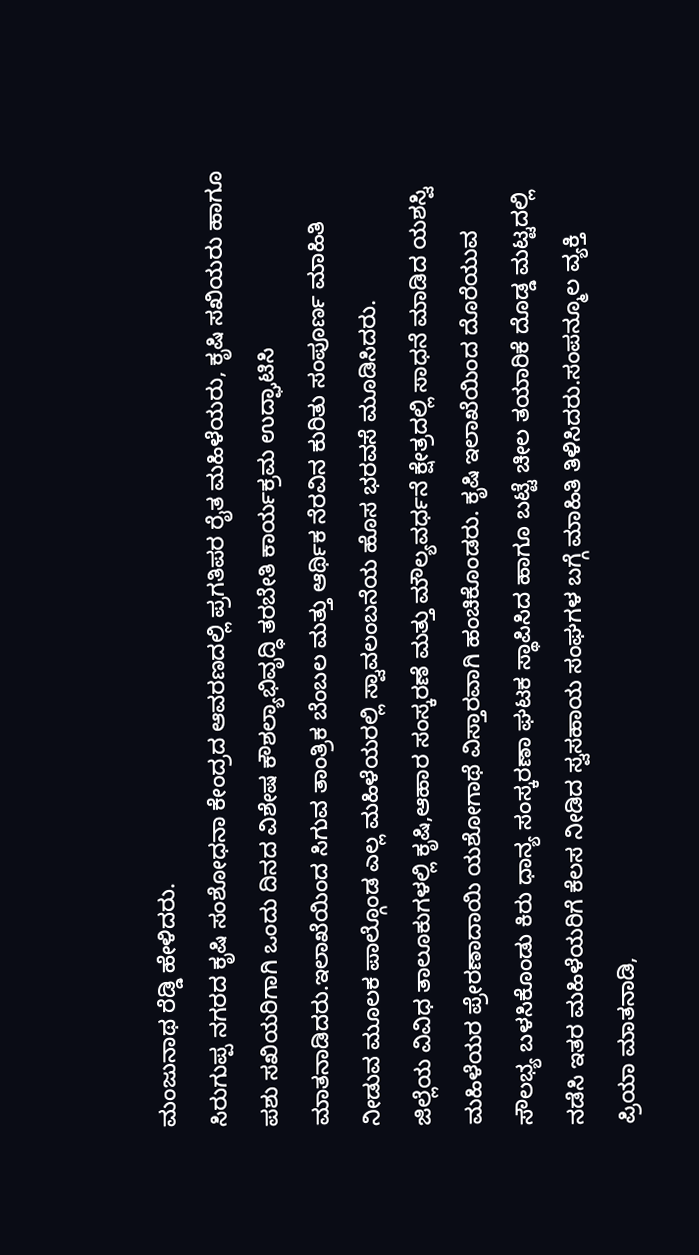ಮಂಜುನಾಥ ರೆಡ್ಡಿ ಹೇಳಿದರು.
ಸಿರುಗುಪ್ಪ ನಗರದ ಕೃಷಿ ಸಂಶೋಧನಾ ಕೇಂದ್ರದ ಆವರಣದಲ್ಲಿ ಪ್ರಗತಿಪರ ರೈತ ಮಹಿಳೆಯರು, ಕೃಷಿ ಸಖಿಯರು ಹಾಗೂ ಪಶು ಸಖಿಯರಿಗಾಗಿ ಒಂದು ದಿನದ ವಿಶೇಷ ಕೌಶಲ್ಯಾಭಿವೃದ್ಧಿ ತರಬೇತಿ ಕಾರ್ಯಕ್ರಮ ಉದ್ಘಾಟಿಸಿ ಮಾತನಾಡಿದರು.ಇಲಾಖೆಯಿಂದ ಸಿಗುವ ತಾಂತ್ರಿಕ ಬೆಂಬಲ ಮತ್ತು ಆರ್ಥಿಕ ನೆರವಿನ ಕುರಿತು ಸಂಪೂರ್ಣ ಮಾಹಿತಿ ನೀಡುವ ಮೂಲಕ ಪಾಲ್ಗೊಂಡ ಎಲ್ಲ ಮಹಿಳೆಯರಲ್ಲಿ ಸ್ವಾವಲಂಬನೆಯ ಹೊಸ ಭರವಸೆ ಮೂಡಿಸಿದರು.
ಜಿಲ್ಲೆಯ ವಿವಿಧ ತಾಲೂಕುಗಳಲ್ಲಿ ಕೃಷಿ,ಆಹಾರ ಸಂಸ್ಕರಣೆ ಮತ್ತು ಮೌಲ್ಯವರ್ಧನೆ ಕ್ಷೇತ್ರದಲ್ಲಿ ಸಾಧನೆ ಮಾಡಿದ ಯಶಸ್ವಿ ಮಹಿಳೆಯರ ಪ್ರೇರಣಾದಾಯಿ ಯಶೋಗಾಥೆ ವಿಸ್ತಾರವಾಗಿ ಹಂಚಿಕೊಂಡರು. ಕೃಷಿ ಇಲಾಖೆಯಿಂದ ದೊರೆಯುವ ಸೌಲಭ್ಯ ಬಳಸಿಕೊಂಡು ಕಿರು ಧಾನ್ಯ ಸಂಸ್ಕರಣಾ ಘಟಕ ಸ್ಥಾಪಿಸಿದ ಹಾಗೂ ಬಟ್ಟೆ ಚೀಲ ತಯಾರಿಕೆ ದೊಡ್ಡ ಮಟ್ಟದಲ್ಲಿ ನಡೆಸಿ ಇತರ ಮಹಿಳೆಯರಿಗೆ ಕೆಲಸ ನೀಡಿದ ಸ್ವಸಹಾಯ ಸಂಘಗಳ ಬಗ್ಗೆ ಮಾಹಿತಿ ತಿಳಿಸಿದರು.ಸಂಪನ್ಮೂಲ ವ್ಯಕ್ತಿ ಪ್ರಿಯಾ ಮಾತನಾಡಿ,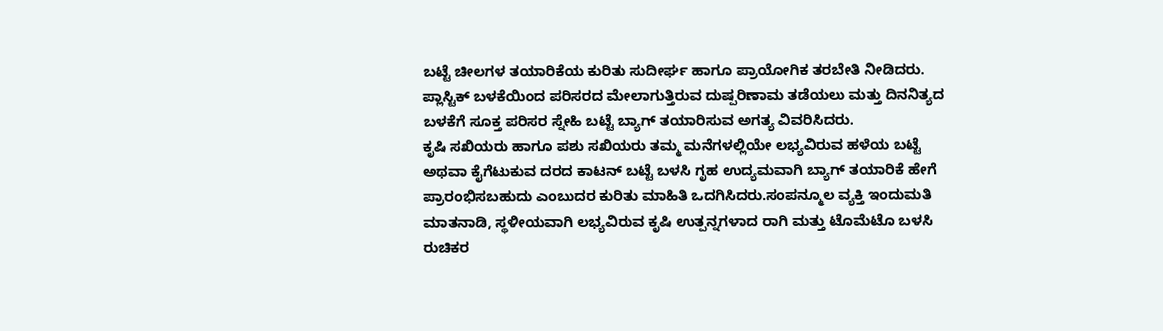ಬಟ್ಟೆ ಚೀಲಗಳ ತಯಾರಿಕೆಯ ಕುರಿತು ಸುದೀರ್ಘ ಹಾಗೂ ಪ್ರಾಯೋಗಿಕ ತರಬೇತಿ ನೀಡಿದರು. ಪ್ಲಾಸ್ಟಿಕ್ ಬಳಕೆಯಿಂದ ಪರಿಸರದ ಮೇಲಾಗುತ್ತಿರುವ ದುಷ್ಪರಿಣಾಮ ತಡೆಯಲು ಮತ್ತು ದಿನನಿತ್ಯದ ಬಳಕೆಗೆ ಸೂಕ್ತ ಪರಿಸರ ಸ್ನೇಹಿ ಬಟ್ಟೆ ಬ್ಯಾಗ್ ತಯಾರಿಸುವ ಅಗತ್ಯ ವಿವರಿಸಿದರು.
ಕೃಷಿ ಸಖಿಯರು ಹಾಗೂ ಪಶು ಸಖಿಯರು ತಮ್ಮ ಮನೆಗಳಲ್ಲಿಯೇ ಲಭ್ಯವಿರುವ ಹಳೆಯ ಬಟ್ಟೆ ಅಥವಾ ಕೈಗೆಟುಕುವ ದರದ ಕಾಟನ್ ಬಟ್ಟೆ ಬಳಸಿ ಗೃಹ ಉದ್ಯಮವಾಗಿ ಬ್ಯಾಗ್ ತಯಾರಿಕೆ ಹೇಗೆ ಪ್ರಾರಂಭಿಸಬಹುದು ಎಂಬುದರ ಕುರಿತು ಮಾಹಿತಿ ಒದಗಿಸಿದರು.ಸಂಪನ್ಮೂಲ ವ್ಯಕ್ತಿ ಇಂದುಮತಿ ಮಾತನಾಡಿ, ಸ್ಥಳೀಯವಾಗಿ ಲಭ್ಯವಿರುವ ಕೃಷಿ ಉತ್ಪನ್ನಗಳಾದ ರಾಗಿ ಮತ್ತು ಟೊಮೆಟೊ ಬಳಸಿ ರುಚಿಕರ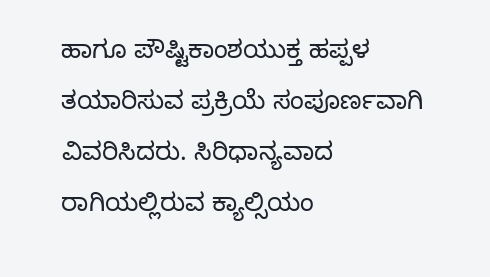ಹಾಗೂ ಪೌಷ್ಟಿಕಾಂಶಯುಕ್ತ ಹಪ್ಪಳ ತಯಾರಿಸುವ ಪ್ರಕ್ರಿಯೆ ಸಂಪೂರ್ಣವಾಗಿ ವಿವರಿಸಿದರು. ಸಿರಿಧಾನ್ಯವಾದ ರಾಗಿಯಲ್ಲಿರುವ ಕ್ಯಾಲ್ಸಿಯಂ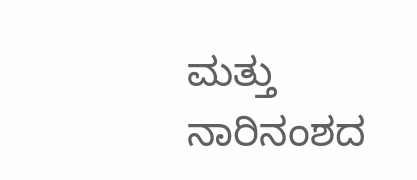ಮತ್ತು ನಾರಿನಂಶದ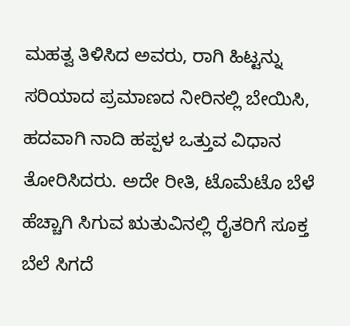ಮಹತ್ವ ತಿಳಿಸಿದ ಅವರು, ರಾಗಿ ಹಿಟ್ಟನ್ನು ಸರಿಯಾದ ಪ್ರಮಾಣದ ನೀರಿನಲ್ಲಿ ಬೇಯಿಸಿ, ಹದವಾಗಿ ನಾದಿ ಹಪ್ಪಳ ಒತ್ತುವ ವಿಧಾನ ತೋರಿಸಿದರು. ಅದೇ ರೀತಿ, ಟೊಮೆಟೊ ಬೆಳೆ ಹೆಚ್ಚಾಗಿ ಸಿಗುವ ಋತುವಿನಲ್ಲಿ ರೈತರಿಗೆ ಸೂಕ್ತ ಬೆಲೆ ಸಿಗದೆ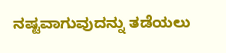ನಷ್ಟವಾಗುವುದನ್ನು ತಡೆಯಲು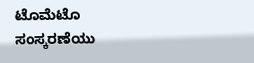ಟೊಮೆಟೊ ಸಂಸ್ಕರಣೆಯು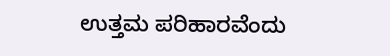ಉತ್ತಮ ಪರಿಹಾರವೆಂದು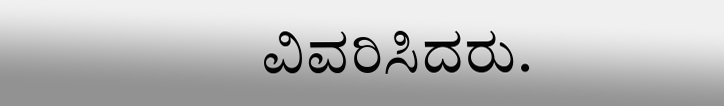ವಿವರಿಸಿದರು.